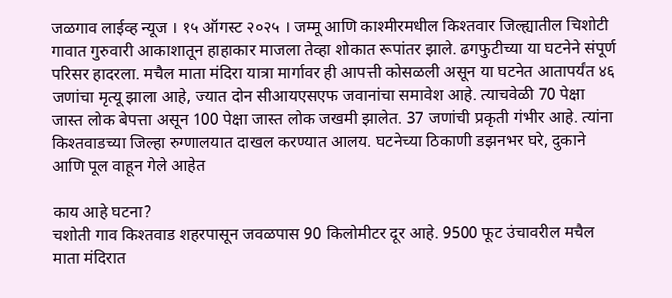जळगाव लाईव्ह न्यूज । १५ ऑगस्ट २०२५ । जम्मू आणि काश्मीरमधील किश्तवार जिल्ह्यातील चिशोटी गावात गुरुवारी आकाशातून हाहाकार माजला तेव्हा शोकात रूपांतर झाले. ढगफुटीच्या या घटनेने संपूर्ण परिसर हादरला. मचैल माता मंदिरा यात्रा मार्गावर ही आपत्ती कोसळली असून या घटनेत आतापर्यंत ४६ जणांचा मृत्यू झाला आहे, ज्यात दोन सीआयएसएफ जवानांचा समावेश आहे. त्याचवेळी 70 पेक्षा जास्त लोक बेपत्ता असून 100 पेक्षा जास्त लोक जखमी झालेत. 37 जणांची प्रकृती गंभीर आहे. त्यांना किश्तवाडच्या जिल्हा रुग्णालयात दाखल करण्यात आलय. घटनेच्या ठिकाणी डझनभर घरे, दुकाने आणि पूल वाहून गेले आहेत

काय आहे घटना?
चशोती गाव किश्तवाड शहरपासून जवळपास 90 किलोमीटर दूर आहे. 9500 फूट उंचावरील मचैल माता मंदिरात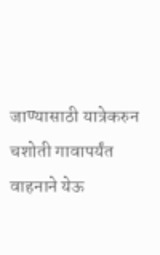जाण्यासाठी यात्रेकरुन चशोती गावापर्यंत वाहनाने येऊ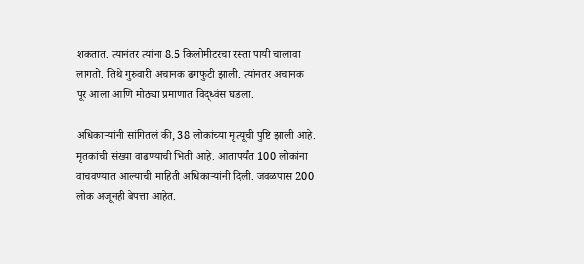शकतात. त्यानंतर त्यांना 8.5 किलोमीटरचा रस्ता पायी चालावा लागतो. तिथे गुरुवारी अचानक ढगफुटी झाली. त्यांनतर अचानक पूर आला आणि मोठ्या प्रमाणात विद्ध्वंस घडला.

अधिकाऱ्यांनी सांगितलं की, 38 लोकांच्या मृत्यूची पुष्टि झाली आहे. मृतकांची संख्या वाढण्याची भिती आहे. आतापर्यंत 100 लोकांना वाचवण्यात आल्याची माहिती अधिकाऱ्यांनी दिली. जवळपास 200 लोक अजूनही बेपत्ता आहेत.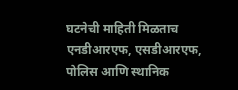घटनेची माहिती मिळताच एनडीआरएफ, एसडीआरएफ, पोलिस आणि स्थानिक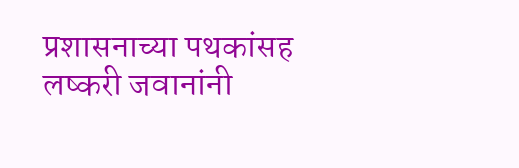प्रशासनाच्या पथकांसह लष्करी जवानांनी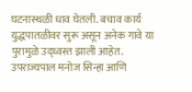घटनास्थळी धाव घेतली. बचाव कार्य युद्धपातळीवर सुरू असून अनेक गावे या पुरामुळे उद्ध्वस्त झाली आहेत. उपराज्यपाल मनोज सिन्हा आणि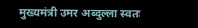मुख्यमंत्री उमर अब्दुल्ला स्वतः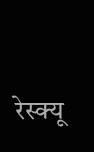रेस्क्यू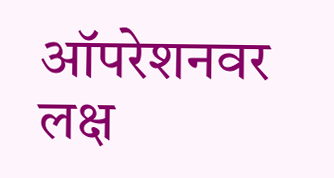ऑपरेशनवर लक्ष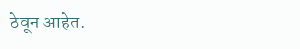ठेवून आहेत.